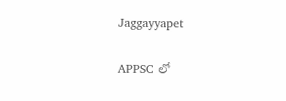Jaggayyapet

APPSC లో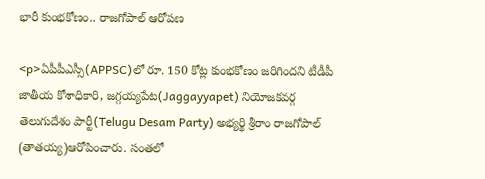భారీ కుంభకోణం.. రాజగోపాల్ ఆరోపణ

<p>ఏపీపీఎస్సీ(APPSC)లో రూ. 150 కోట్ల కుంభకోణం జరిగిందని టీడీపీ జాతీయ కోశాధికారి, జగ్గయ్యపేట(Jaggayyapet) నియోజకవర్గ తెలుగుదేశం పార్టీ(Telugu Desam Party) అభ్యర్థి శ్రీరాం రాజగోపాల్ (తాతయ్య)ఆరోపించారు. సంతలో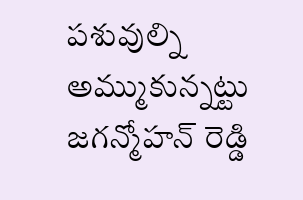పశువుల్ని అమ్ముకున్నట్టు జగన్మోహన్ రెడ్డి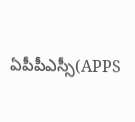ఏపీపీఎస్సీ(APPS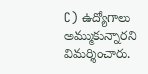C) ఉద్యోగాలు అమ్ముకున్నారని విమర్శించారు.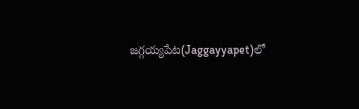జగ్గయ్యపేట(Jaggayyapet)లో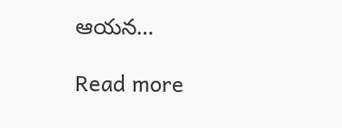ఆయన…

Read more